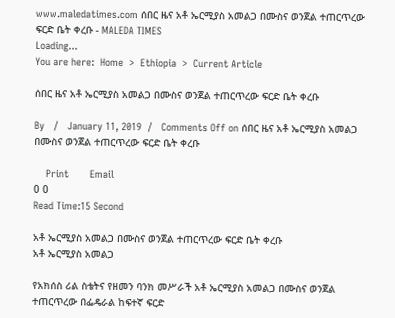www.maledatimes.com ሰበር ዜና አቶ ኤርሚያስ አመልጋ በሙስና ወንጀል ተጠርጥረው ፍርድ ቤት ቀረቡ - MALEDA TIMES
Loading...
You are here:  Home  >  Ethiopia  >  Current Article

ሰበር ዜና አቶ ኤርሚያስ አመልጋ በሙስና ወንጀል ተጠርጥረው ፍርድ ቤት ቀረቡ

By   /   January 11, 2019  /   Comments Off on ሰበር ዜና አቶ ኤርሚያስ አመልጋ በሙስና ወንጀል ተጠርጥረው ፍርድ ቤት ቀረቡ

    Print       Email
0 0
Read Time:15 Second

አቶ ኤርሚያስ አመልጋ በሙስና ወንጀል ተጠርጥረው ፍርድ ቤት ቀረቡ
አቶ ኤርሚያስ አመልጋ

የአክሰስ ሪል ስቴትና የዘመን ባንክ መሥራች አቶ ኤርሚያስ አመልጋ በሙስና ወንጀል ተጠርጥረው በፌዴራል ከፍተኛ ፍርድ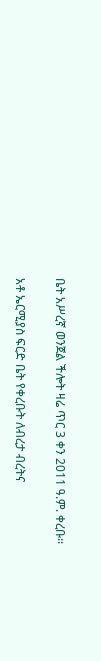ቤት አሥረኛ ወንጀል ችሎት ዛሬ ጥር 3 ቀን 2011 ዓ.ም. ቀረቡ፡፡

አቶ ኤርሚያስ ፍርድ ቤት የቀረቡት ለብረታ ብረትና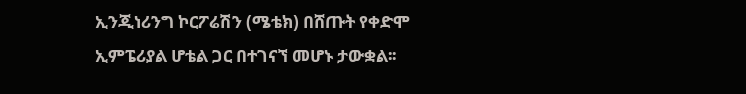ኢንጂነሪንግ ኮርፖሬሽን (ሜቴክ) በሸጡት የቀድሞ ኢምፔሪያል ሆቴል ጋር በተገናኘ መሆኑ ታውቋል፡፡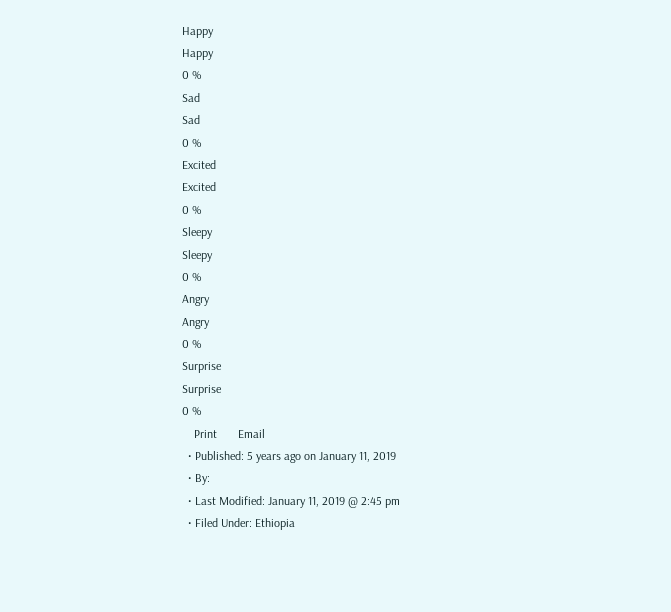Happy
Happy
0 %
Sad
Sad
0 %
Excited
Excited
0 %
Sleepy
Sleepy
0 %
Angry
Angry
0 %
Surprise
Surprise
0 %
    Print       Email
  • Published: 5 years ago on January 11, 2019
  • By:
  • Last Modified: January 11, 2019 @ 2:45 pm
  • Filed Under: Ethiopia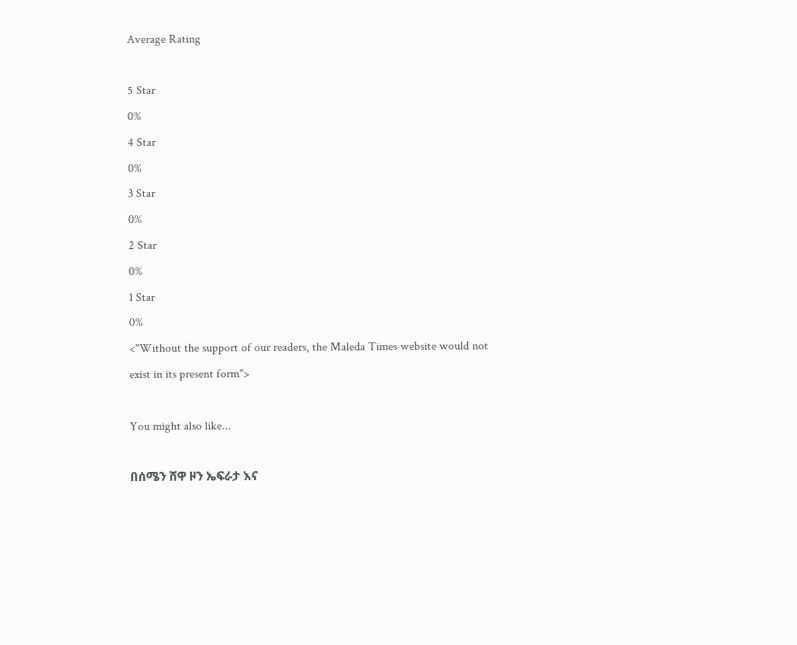Average Rating

5 Star
0%
4 Star
0%
3 Star
0%
2 Star
0%
1 Star
0%
<"Without the support of our readers, the Maleda Times website would not exist in its present form">

You might also like...

በሰሜን ሸዋ ዞን ኤፍራታ እና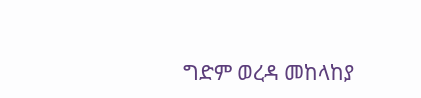ግድም ወረዳ መከላከያ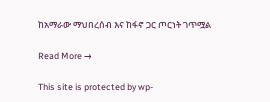ከአማራው ማህበረሰብ እና ከፋኖ ጋር ጦርነት ገጥሟል

Read More →

This site is protected by wp-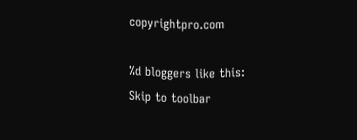copyrightpro.com

%d bloggers like this:
Skip to toolbar